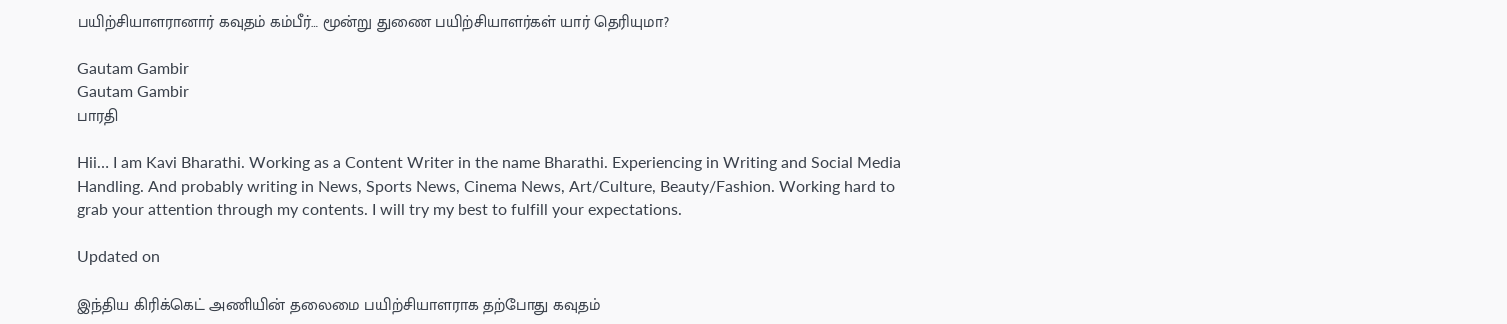பயிற்சியாளரானார் கவுதம் கம்பீர்… மூன்று துணை பயிற்சியாளர்கள் யார் தெரியுமா?

Gautam Gambir
Gautam Gambir
பாரதி

Hii… I am Kavi Bharathi. Working as a Content Writer in the name Bharathi. Experiencing in Writing and Social Media Handling. And probably writing in News, Sports News, Cinema News, Art/Culture, Beauty/Fashion. Working hard to grab your attention through my contents. I will try my best to fulfill your expectations.

Updated on

இந்திய கிரிக்கெட் அணியின் தலைமை பயிற்சியாளராக தற்போது கவுதம்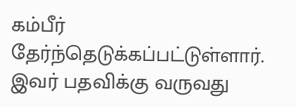கம்பீர் தேர்ந்தெடுக்கப்பட்டுள்ளார். இவர் பதவிக்கு வருவது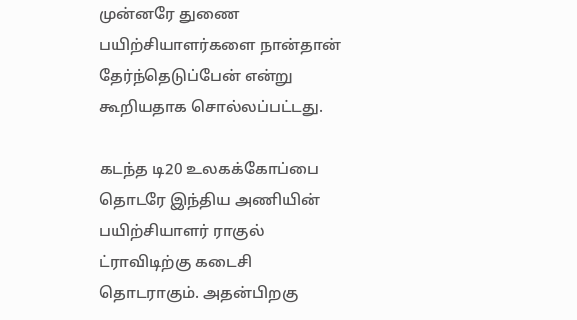முன்னரே துணை பயிற்சியாளர்களை நான்தான் தேர்ந்தெடுப்பேன் என்று கூறியதாக சொல்லப்பட்டது.

கடந்த டி20 உலகக்கோப்பை தொடரே இந்திய அணியின் பயிற்சியாளர் ராகுல் ட்ராவிடிற்கு கடைசி தொடராகும். அதன்பிறகு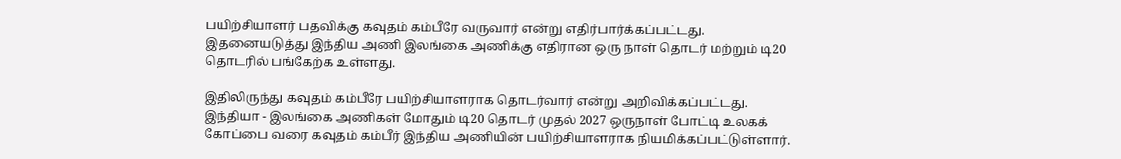பயிற்சியாளர் பதவிக்கு கவுதம் கம்பீரே வருவார் என்று எதிர்பார்க்கப்பட்டது. இதனையடுத்து இந்திய அணி இலங்கை அணிக்கு எதிரான ஒரு நாள் தொடர் மற்றும் டி20 தொடரில் பங்கேற்க உள்ளது.

இதிலிருந்து கவுதம் கம்பீரே பயிற்சியாளராக தொடர்வார் என்று அறிவிக்கப்பட்டது. இந்தியா - இலங்கை அணிகள் மோதும் டி20 தொடர் முதல் 2027 ஒருநாள் போட்டி உலகக் கோப்பை வரை கவுதம் கம்பீர் இந்திய அணியின் பயிற்சியாளராக நியமிக்கப்பட்டுள்ளார்.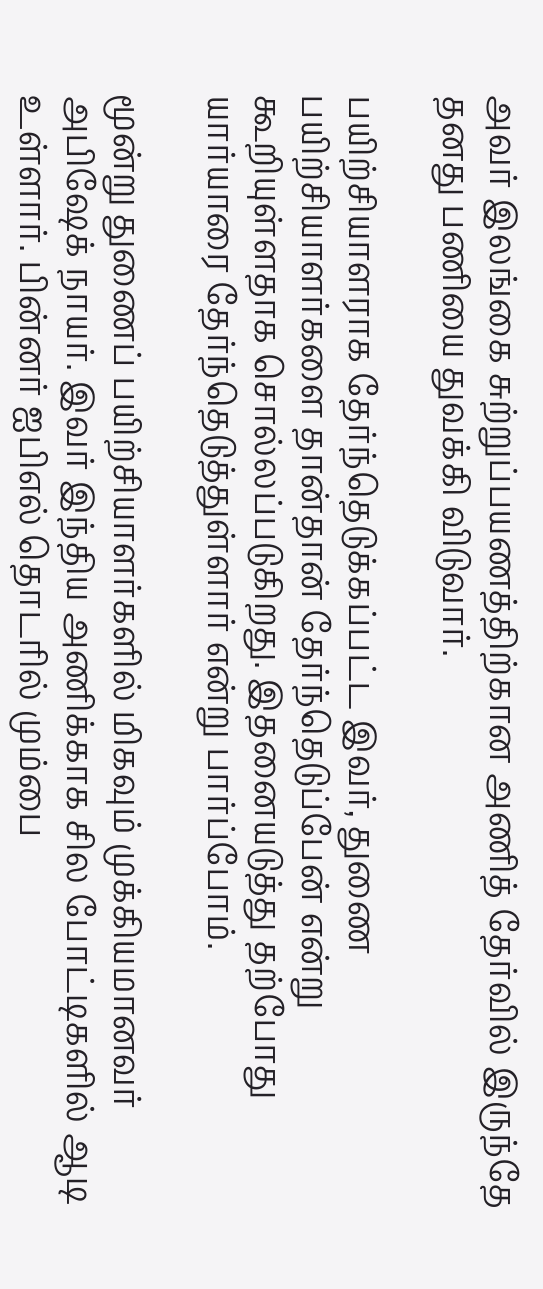அவர் இலங்கை சுற்றுப்பயணத்திற்கான அணித் தேர்வில் இருந்தே தனது பணியை துவக்கி விடுவார்.

பயிற்சியாளராக தேர்ந்தெடுக்கப்பட்ட இவர், துணை பயிற்சியாளர்களை தான்தான் தேர்ந்தெடுப்பேன் என்று கூறியுள்ளதாக சொல்லப்படுகிறது. இதனையடுத்து தற்போது யார்யாரை தேர்ந்தெடுத்துள்ளார் என்று பார்ப்போம்.

மூன்று துணைப் பயிற்சியாளர்களில் மிகவும் முக்கியமானவர் அபிஷேக் நாயர். இவர் இந்திய அணிக்காக சில போட்டிகளில் ஆடி உள்ளார். பின்னர் ஐபிஎல் தொடரில் மும்பை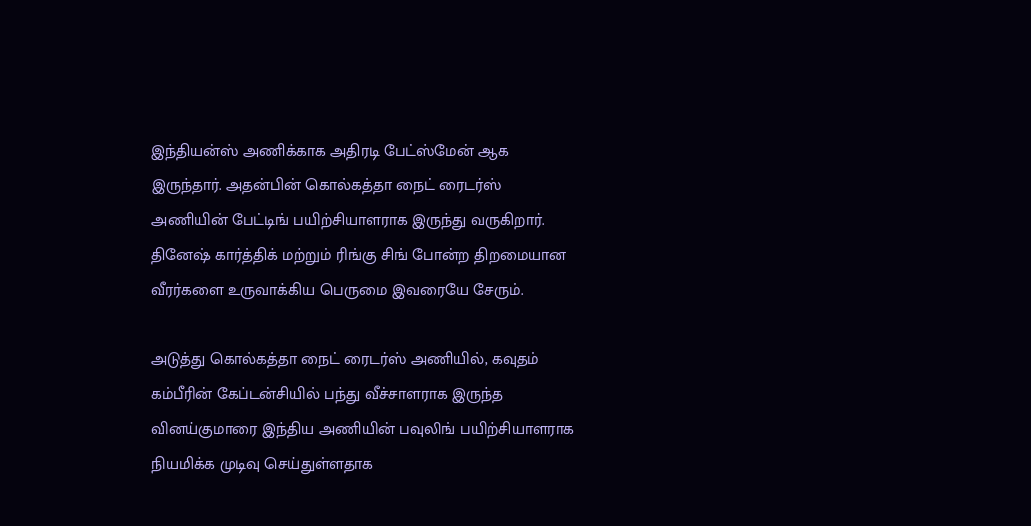இந்தியன்ஸ் அணிக்காக அதிரடி பேட்ஸ்மேன் ஆக இருந்தார். அதன்பின் கொல்கத்தா நைட் ரைடர்ஸ் அணியின் பேட்டிங் பயிற்சியாளராக இருந்து வருகிறார். தினேஷ் கார்த்திக் மற்றும் ரிங்கு சிங் போன்ற திறமையான வீரர்களை உருவாக்கிய பெருமை இவரையே சேரும்.

அடுத்து கொல்கத்தா நைட் ரைடர்ஸ் அணியில், கவுதம் கம்பீரின் கேப்டன்சியில் பந்து வீச்சாளராக இருந்த வினய்குமாரை இந்திய அணியின் பவுலிங் பயிற்சியாளராக நியமிக்க முடிவு செய்துள்ளதாக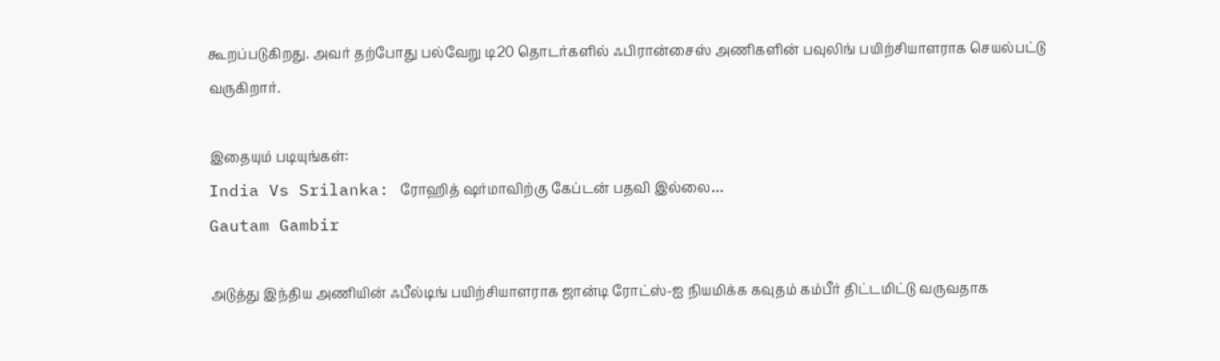கூறப்படுகிறது. அவர் தற்போது பல்வேறு டி20 தொடர்களில் ஃபிரான்சைஸ் அணிகளின் பவுலிங் பயிற்சியாளராக செயல்பட்டு வருகிறார்.

இதையும் படியுங்கள்:
India Vs Srilanka: ரோஹித் ஷர்மாவிற்கு கேப்டன் பதவி இல்லை…
Gautam Gambir

அடுத்து இந்திய அணியின் ஃபீல்டிங் பயிற்சியாளராக ஜான்டி ரோட்ஸ்-ஐ நியமிக்க கவுதம் கம்பீர் திட்டமிட்டு வருவதாக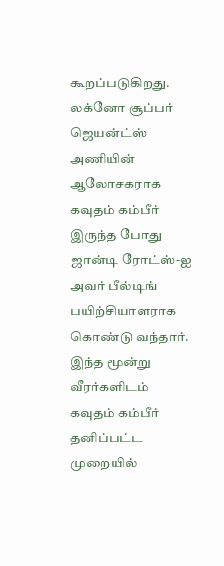கூறப்படுகிறது. லக்னோ சூப்பர் ஜெயன்ட்ஸ் அணியின் ஆலோசகராக கவுதம் கம்பீர் இருந்த போது ஜான்டி ரோட்ஸ்-ஐ அவர் பீல்டிங் பயிற்சியாளராக கொண்டு வந்தார்.
இந்த மூன்று வீரர்களிடம் கவுதம் கம்பீர் தனிப்பட்ட முறையில்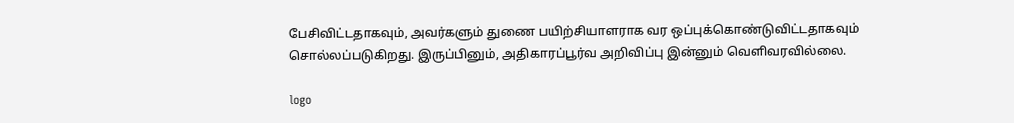பேசிவிட்டதாகவும், அவர்களும் துணை பயிற்சியாளராக வர ஒப்புக்கொண்டுவிட்டதாகவும் சொல்லப்படுகிறது. இருப்பினும், அதிகாரப்பூர்வ அறிவிப்பு இன்னும் வெளிவரவில்லை.

logo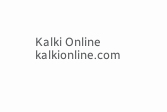Kalki Online
kalkionline.com